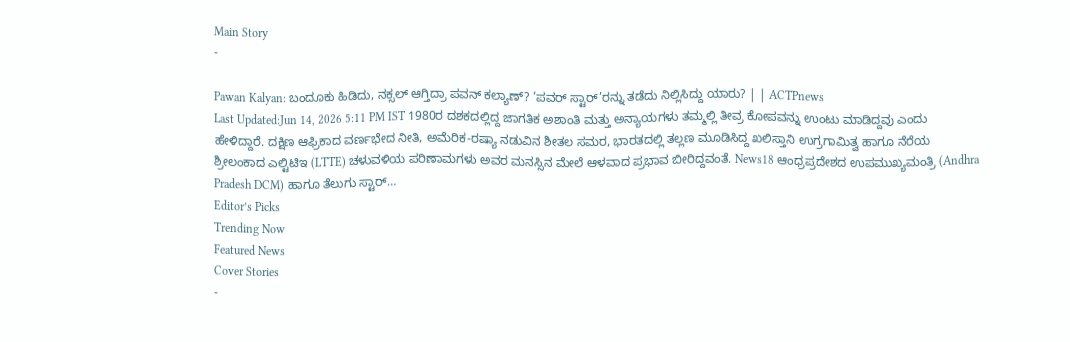Main Story
-

Pawan Kalyan: ಬಂದೂಕು ಹಿಡಿದು, ನಕ್ಸಲ್ ಆಗ್ತಿದ್ರಾ ಪವನ್ ಕಲ್ಯಾಣ್? ‘ಪವರ್ ಸ್ಟಾರ್’ರನ್ನು ತಡೆದು ನಿಲ್ಲಿಸಿದ್ದು ಯಾರು? | | ACTPnews
Last Updated:Jun 14, 2026 5:11 PM IST 1980ರ ದಶಕದಲ್ಲಿದ್ದ ಜಾಗತಿಕ ಅಶಾಂತಿ ಮತ್ತು ಅನ್ಯಾಯಗಳು ತಮ್ಮಲ್ಲಿ ತೀವ್ರ ಕೋಪವನ್ನು ಉಂಟು ಮಾಡಿದ್ದವು ಎಂದು ಹೇಳಿದ್ದಾರೆ. ದಕ್ಷಿಣ ಆಫ್ರಿಕಾದ ವರ್ಣಭೇದ ನೀತಿ, ಅಮೆರಿಕ-ರಷ್ಯಾ ನಡುವಿನ ಶೀತಲ ಸಮರ, ಭಾರತದಲ್ಲಿ ತಲ್ಲಣ ಮೂಡಿಸಿದ್ದ ಖಲಿಸ್ತಾನಿ ಉಗ್ರಗಾಮಿತ್ವ ಹಾಗೂ ನೆರೆಯ ಶ್ರೀಲಂಕಾದ ಎಲ್ಟಿಟಿಇ (LTTE) ಚಳುವಳಿಯ ಪರಿಣಾಮಗಳು ಅವರ ಮನಸ್ಸಿನ ಮೇಲೆ ಆಳವಾದ ಪ್ರಭಾವ ಬೀರಿದ್ದವಂತೆ. News18 ಆಂಧ್ರಪ್ರದೇಶದ ಉಪಮುಖ್ಯಮಂತ್ರಿ (Andhra Pradesh DCM) ಹಾಗೂ ತೆಲುಗು ಸ್ಟಾರ್…
Editor’s Picks
Trending Now
Featured News
Cover Stories
-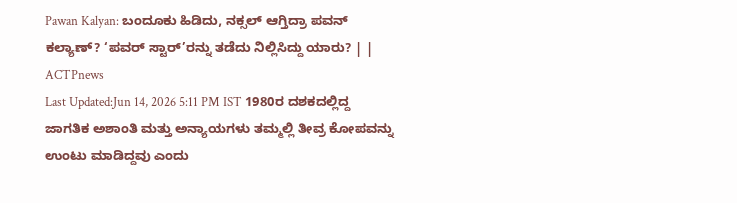Pawan Kalyan: ಬಂದೂಕು ಹಿಡಿದು, ನಕ್ಸಲ್ ಆಗ್ತಿದ್ರಾ ಪವನ್ ಕಲ್ಯಾಣ್? ‘ಪವರ್ ಸ್ಟಾರ್’ರನ್ನು ತಡೆದು ನಿಲ್ಲಿಸಿದ್ದು ಯಾರು? | | ACTPnews
Last Updated:Jun 14, 2026 5:11 PM IST 1980ರ ದಶಕದಲ್ಲಿದ್ದ ಜಾಗತಿಕ ಅಶಾಂತಿ ಮತ್ತು ಅನ್ಯಾಯಗಳು ತಮ್ಮಲ್ಲಿ ತೀವ್ರ ಕೋಪವನ್ನು ಉಂಟು ಮಾಡಿದ್ದವು ಎಂದು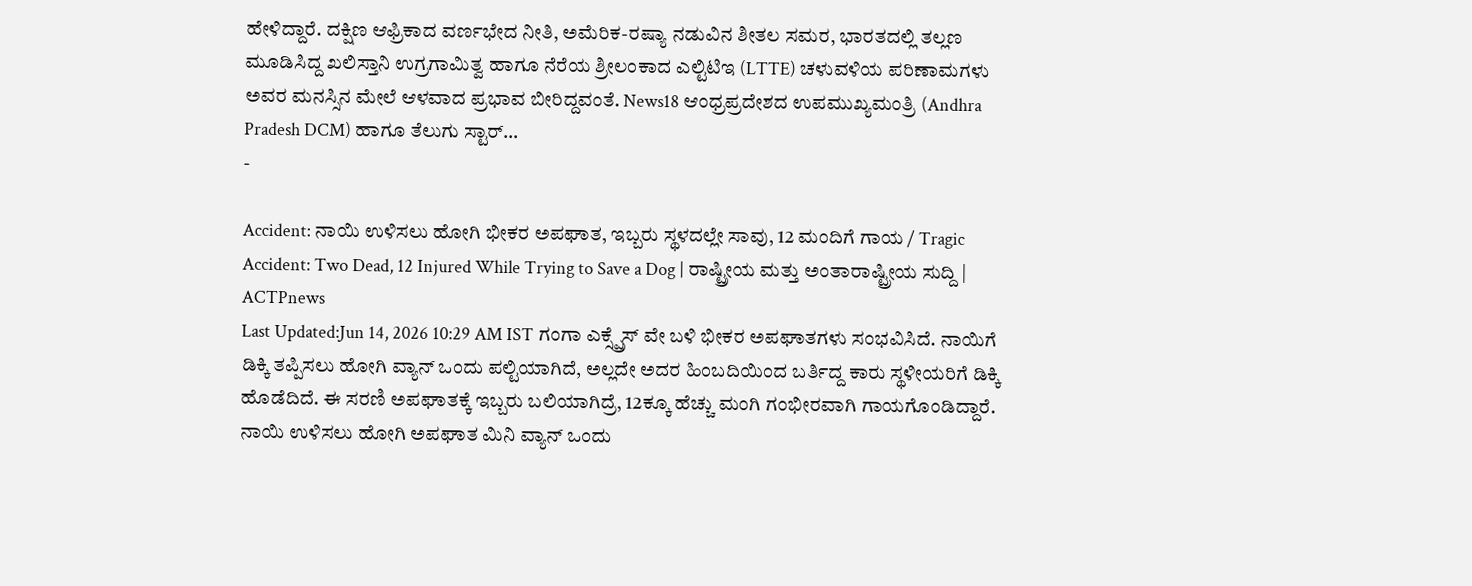ಹೇಳಿದ್ದಾರೆ. ದಕ್ಷಿಣ ಆಫ್ರಿಕಾದ ವರ್ಣಭೇದ ನೀತಿ, ಅಮೆರಿಕ-ರಷ್ಯಾ ನಡುವಿನ ಶೀತಲ ಸಮರ, ಭಾರತದಲ್ಲಿ ತಲ್ಲಣ ಮೂಡಿಸಿದ್ದ ಖಲಿಸ್ತಾನಿ ಉಗ್ರಗಾಮಿತ್ವ ಹಾಗೂ ನೆರೆಯ ಶ್ರೀಲಂಕಾದ ಎಲ್ಟಿಟಿಇ (LTTE) ಚಳುವಳಿಯ ಪರಿಣಾಮಗಳು ಅವರ ಮನಸ್ಸಿನ ಮೇಲೆ ಆಳವಾದ ಪ್ರಭಾವ ಬೀರಿದ್ದವಂತೆ. News18 ಆಂಧ್ರಪ್ರದೇಶದ ಉಪಮುಖ್ಯಮಂತ್ರಿ (Andhra Pradesh DCM) ಹಾಗೂ ತೆಲುಗು ಸ್ಟಾರ್…
-

Accident: ನಾಯಿ ಉಳಿಸಲು ಹೋಗಿ ಭೀಕರ ಅಪಘಾತ, ಇಬ್ಬರು ಸ್ಥಳದಲ್ಲೇ ಸಾವು, 12 ಮಂದಿಗೆ ಗಾಯ / Tragic Accident: Two Dead, 12 Injured While Trying to Save a Dog | ರಾಷ್ಟ್ರೀಯ ಮತ್ತು ಅಂತಾರಾಷ್ಟ್ರೀಯ ಸುದ್ದಿ | ACTPnews
Last Updated:Jun 14, 2026 10:29 AM IST ಗಂಗಾ ಎಕ್ಸ್ಪ್ರೆಸ್ ವೇ ಬಳಿ ಭೀಕರ ಅಪಘಾತಗಳು ಸಂಭವಿಸಿದೆ. ನಾಯಿಗೆ ಡಿಕ್ಕಿ ತಪ್ಪಿಸಲು ಹೋಗಿ ವ್ಯಾನ್ ಒಂದು ಪಲ್ಟಿಯಾಗಿದೆ, ಅಲ್ಲದೇ ಅದರ ಹಿಂಬದಿಯಿಂದ ಬರ್ತಿದ್ದ ಕಾರು ಸ್ಥಳೀಯರಿಗೆ ಡಿಕ್ಕಿ ಹೊಡೆದಿದೆ. ಈ ಸರಣಿ ಅಪಘಾತಕ್ಕೆ ಇಬ್ಬರು ಬಲಿಯಾಗಿದ್ರೆ, 12ಕ್ಕೂ ಹೆಚ್ಚು ಮಂಗಿ ಗಂಭೀರವಾಗಿ ಗಾಯಗೊಂಡಿದ್ದಾರೆ. ನಾಯಿ ಉಳಿಸಲು ಹೋಗಿ ಅಪಘಾತ ಮಿನಿ ವ್ಯಾನ್ ಒಂದು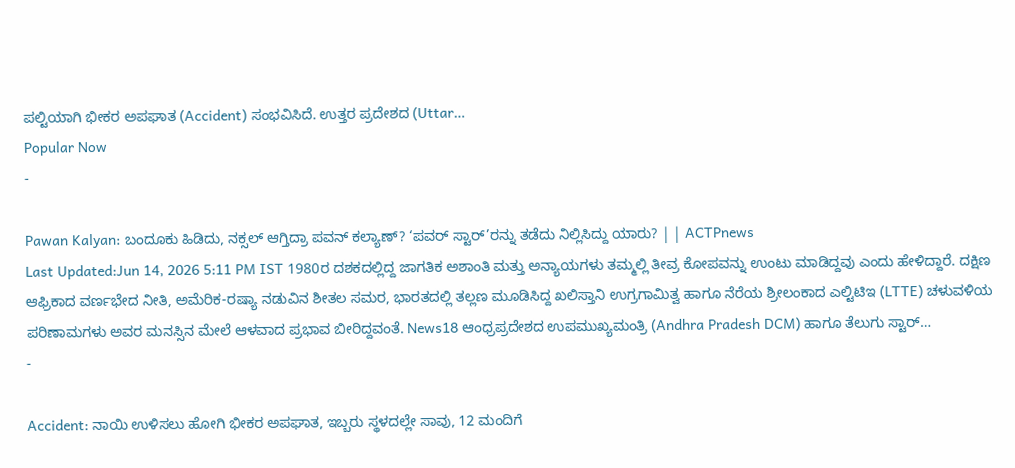ಪಲ್ಟಿಯಾಗಿ ಭೀಕರ ಅಪಘಾತ (Accident) ಸಂಭವಿಸಿದೆ. ಉತ್ತರ ಪ್ರದೇಶದ (Uttar…
Popular Now
-

Pawan Kalyan: ಬಂದೂಕು ಹಿಡಿದು, ನಕ್ಸಲ್ ಆಗ್ತಿದ್ರಾ ಪವನ್ ಕಲ್ಯಾಣ್? ‘ಪವರ್ ಸ್ಟಾರ್’ರನ್ನು ತಡೆದು ನಿಲ್ಲಿಸಿದ್ದು ಯಾರು? | | ACTPnews
Last Updated:Jun 14, 2026 5:11 PM IST 1980ರ ದಶಕದಲ್ಲಿದ್ದ ಜಾಗತಿಕ ಅಶಾಂತಿ ಮತ್ತು ಅನ್ಯಾಯಗಳು ತಮ್ಮಲ್ಲಿ ತೀವ್ರ ಕೋಪವನ್ನು ಉಂಟು ಮಾಡಿದ್ದವು ಎಂದು ಹೇಳಿದ್ದಾರೆ. ದಕ್ಷಿಣ ಆಫ್ರಿಕಾದ ವರ್ಣಭೇದ ನೀತಿ, ಅಮೆರಿಕ-ರಷ್ಯಾ ನಡುವಿನ ಶೀತಲ ಸಮರ, ಭಾರತದಲ್ಲಿ ತಲ್ಲಣ ಮೂಡಿಸಿದ್ದ ಖಲಿಸ್ತಾನಿ ಉಗ್ರಗಾಮಿತ್ವ ಹಾಗೂ ನೆರೆಯ ಶ್ರೀಲಂಕಾದ ಎಲ್ಟಿಟಿಇ (LTTE) ಚಳುವಳಿಯ ಪರಿಣಾಮಗಳು ಅವರ ಮನಸ್ಸಿನ ಮೇಲೆ ಆಳವಾದ ಪ್ರಭಾವ ಬೀರಿದ್ದವಂತೆ. News18 ಆಂಧ್ರಪ್ರದೇಶದ ಉಪಮುಖ್ಯಮಂತ್ರಿ (Andhra Pradesh DCM) ಹಾಗೂ ತೆಲುಗು ಸ್ಟಾರ್…
-

Accident: ನಾಯಿ ಉಳಿಸಲು ಹೋಗಿ ಭೀಕರ ಅಪಘಾತ, ಇಬ್ಬರು ಸ್ಥಳದಲ್ಲೇ ಸಾವು, 12 ಮಂದಿಗೆ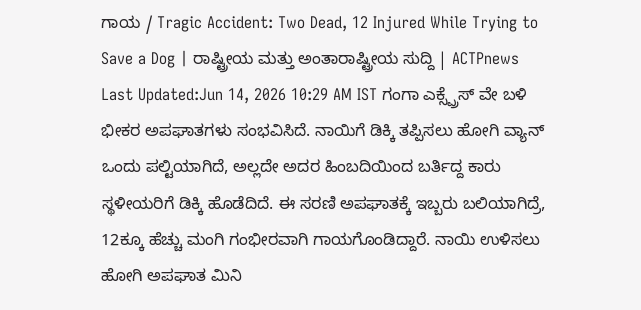ಗಾಯ / Tragic Accident: Two Dead, 12 Injured While Trying to Save a Dog | ರಾಷ್ಟ್ರೀಯ ಮತ್ತು ಅಂತಾರಾಷ್ಟ್ರೀಯ ಸುದ್ದಿ | ACTPnews
Last Updated:Jun 14, 2026 10:29 AM IST ಗಂಗಾ ಎಕ್ಸ್ಪ್ರೆಸ್ ವೇ ಬಳಿ ಭೀಕರ ಅಪಘಾತಗಳು ಸಂಭವಿಸಿದೆ. ನಾಯಿಗೆ ಡಿಕ್ಕಿ ತಪ್ಪಿಸಲು ಹೋಗಿ ವ್ಯಾನ್ ಒಂದು ಪಲ್ಟಿಯಾಗಿದೆ, ಅಲ್ಲದೇ ಅದರ ಹಿಂಬದಿಯಿಂದ ಬರ್ತಿದ್ದ ಕಾರು ಸ್ಥಳೀಯರಿಗೆ ಡಿಕ್ಕಿ ಹೊಡೆದಿದೆ. ಈ ಸರಣಿ ಅಪಘಾತಕ್ಕೆ ಇಬ್ಬರು ಬಲಿಯಾಗಿದ್ರೆ, 12ಕ್ಕೂ ಹೆಚ್ಚು ಮಂಗಿ ಗಂಭೀರವಾಗಿ ಗಾಯಗೊಂಡಿದ್ದಾರೆ. ನಾಯಿ ಉಳಿಸಲು ಹೋಗಿ ಅಪಘಾತ ಮಿನಿ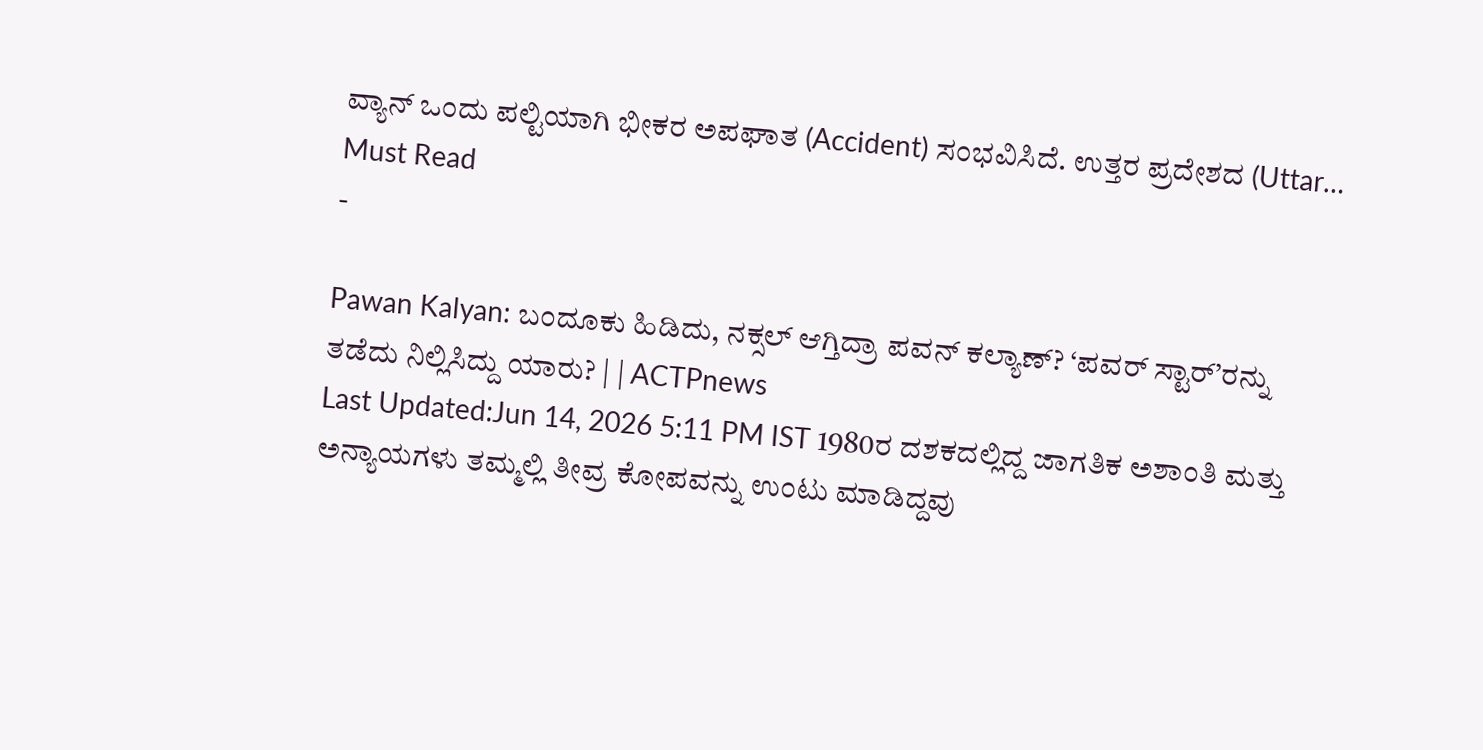ವ್ಯಾನ್ ಒಂದು ಪಲ್ಟಿಯಾಗಿ ಭೀಕರ ಅಪಘಾತ (Accident) ಸಂಭವಿಸಿದೆ. ಉತ್ತರ ಪ್ರದೇಶದ (Uttar…
Must Read
-

Pawan Kalyan: ಬಂದೂಕು ಹಿಡಿದು, ನಕ್ಸಲ್ ಆಗ್ತಿದ್ರಾ ಪವನ್ ಕಲ್ಯಾಣ್? ‘ಪವರ್ ಸ್ಟಾರ್’ರನ್ನು ತಡೆದು ನಿಲ್ಲಿಸಿದ್ದು ಯಾರು? | | ACTPnews
Last Updated:Jun 14, 2026 5:11 PM IST 1980ರ ದಶಕದಲ್ಲಿದ್ದ ಜಾಗತಿಕ ಅಶಾಂತಿ ಮತ್ತು ಅನ್ಯಾಯಗಳು ತಮ್ಮಲ್ಲಿ ತೀವ್ರ ಕೋಪವನ್ನು ಉಂಟು ಮಾಡಿದ್ದವು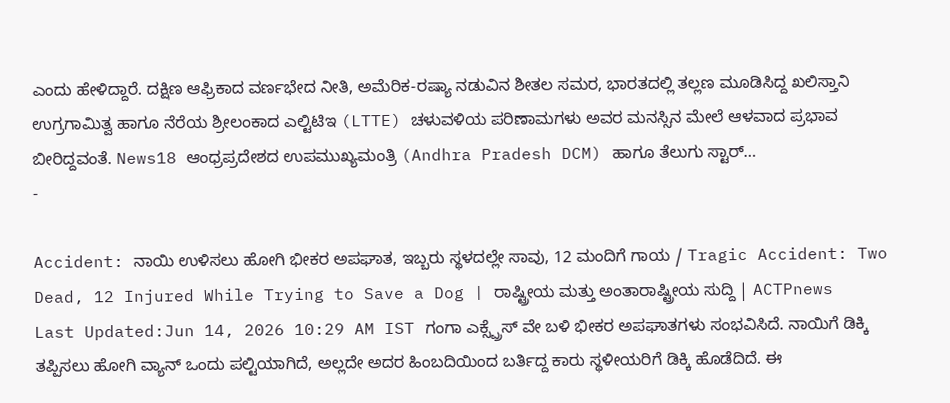ಎಂದು ಹೇಳಿದ್ದಾರೆ. ದಕ್ಷಿಣ ಆಫ್ರಿಕಾದ ವರ್ಣಭೇದ ನೀತಿ, ಅಮೆರಿಕ-ರಷ್ಯಾ ನಡುವಿನ ಶೀತಲ ಸಮರ, ಭಾರತದಲ್ಲಿ ತಲ್ಲಣ ಮೂಡಿಸಿದ್ದ ಖಲಿಸ್ತಾನಿ ಉಗ್ರಗಾಮಿತ್ವ ಹಾಗೂ ನೆರೆಯ ಶ್ರೀಲಂಕಾದ ಎಲ್ಟಿಟಿಇ (LTTE) ಚಳುವಳಿಯ ಪರಿಣಾಮಗಳು ಅವರ ಮನಸ್ಸಿನ ಮೇಲೆ ಆಳವಾದ ಪ್ರಭಾವ ಬೀರಿದ್ದವಂತೆ. News18 ಆಂಧ್ರಪ್ರದೇಶದ ಉಪಮುಖ್ಯಮಂತ್ರಿ (Andhra Pradesh DCM) ಹಾಗೂ ತೆಲುಗು ಸ್ಟಾರ್…
-

Accident: ನಾಯಿ ಉಳಿಸಲು ಹೋಗಿ ಭೀಕರ ಅಪಘಾತ, ಇಬ್ಬರು ಸ್ಥಳದಲ್ಲೇ ಸಾವು, 12 ಮಂದಿಗೆ ಗಾಯ / Tragic Accident: Two Dead, 12 Injured While Trying to Save a Dog | ರಾಷ್ಟ್ರೀಯ ಮತ್ತು ಅಂತಾರಾಷ್ಟ್ರೀಯ ಸುದ್ದಿ | ACTPnews
Last Updated:Jun 14, 2026 10:29 AM IST ಗಂಗಾ ಎಕ್ಸ್ಪ್ರೆಸ್ ವೇ ಬಳಿ ಭೀಕರ ಅಪಘಾತಗಳು ಸಂಭವಿಸಿದೆ. ನಾಯಿಗೆ ಡಿಕ್ಕಿ ತಪ್ಪಿಸಲು ಹೋಗಿ ವ್ಯಾನ್ ಒಂದು ಪಲ್ಟಿಯಾಗಿದೆ, ಅಲ್ಲದೇ ಅದರ ಹಿಂಬದಿಯಿಂದ ಬರ್ತಿದ್ದ ಕಾರು ಸ್ಥಳೀಯರಿಗೆ ಡಿಕ್ಕಿ ಹೊಡೆದಿದೆ. ಈ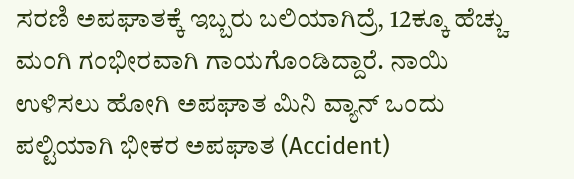ಸರಣಿ ಅಪಘಾತಕ್ಕೆ ಇಬ್ಬರು ಬಲಿಯಾಗಿದ್ರೆ, 12ಕ್ಕೂ ಹೆಚ್ಚು ಮಂಗಿ ಗಂಭೀರವಾಗಿ ಗಾಯಗೊಂಡಿದ್ದಾರೆ. ನಾಯಿ ಉಳಿಸಲು ಹೋಗಿ ಅಪಘಾತ ಮಿನಿ ವ್ಯಾನ್ ಒಂದು ಪಲ್ಟಿಯಾಗಿ ಭೀಕರ ಅಪಘಾತ (Accident)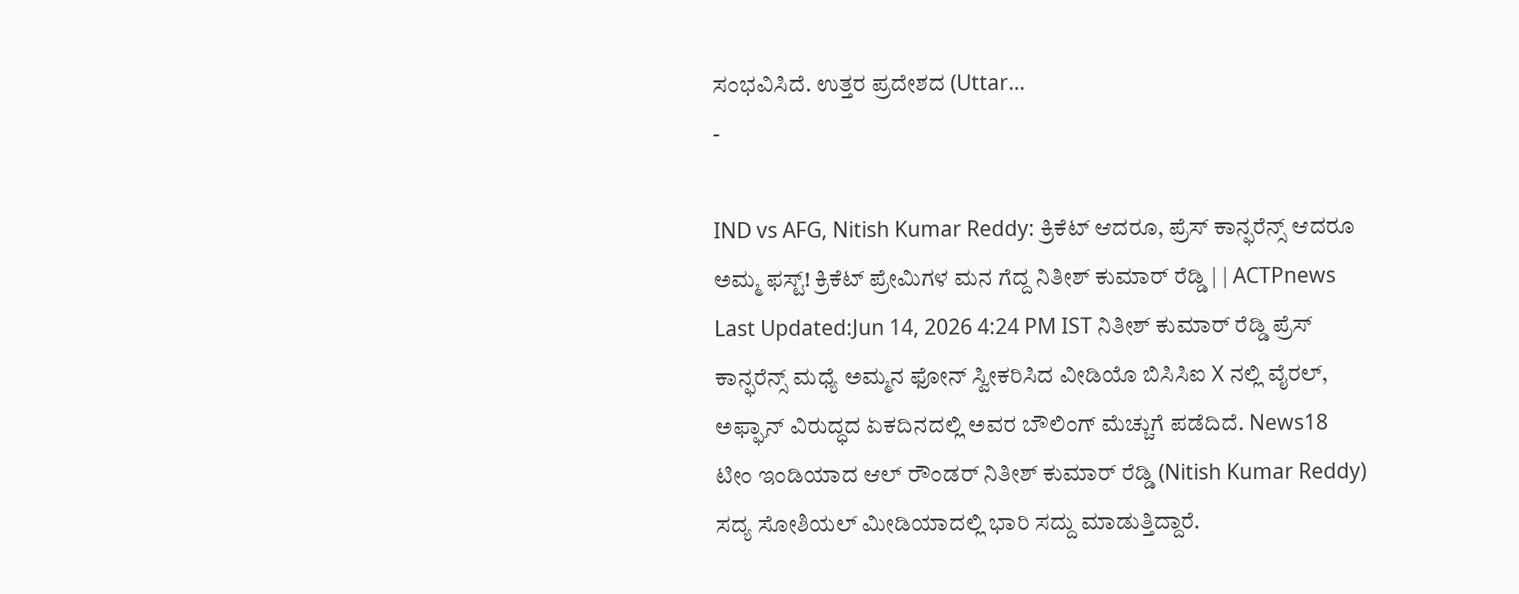ಸಂಭವಿಸಿದೆ. ಉತ್ತರ ಪ್ರದೇಶದ (Uttar…
-

IND vs AFG, Nitish Kumar Reddy: ಕ್ರಿಕೆಟ್ ಆದರೂ, ಪ್ರೆಸ್ ಕಾನ್ಫರೆನ್ಸ್ ಆದರೂ ಅಮ್ಮ ಫಸ್ಟ್! ಕ್ರಿಕೆಟ್ ಪ್ರೇಮಿಗಳ ಮನ ಗೆದ್ದ ನಿತೀಶ್ ಕುಮಾರ್ ರೆಡ್ಡಿ | | ACTPnews
Last Updated:Jun 14, 2026 4:24 PM IST ನಿತೀಶ್ ಕುಮಾರ್ ರೆಡ್ಡಿ ಪ್ರೆಸ್ ಕಾನ್ಫರೆನ್ಸ್ ಮಧ್ಯೆ ಅಮ್ಮನ ಫೋನ್ ಸ್ವೀಕರಿಸಿದ ವೀಡಿಯೊ ಬಿಸಿಸಿಐ X ನಲ್ಲಿ ವೈರಲ್, ಅಫ್ಘಾನ್ ವಿರುದ್ಧದ ಏಕದಿನದಲ್ಲಿ ಅವರ ಬೌಲಿಂಗ್ ಮೆಚ್ಚುಗೆ ಪಡೆದಿದೆ. News18 ಟೀಂ ಇಂಡಿಯಾದ ಆಲ್ ರೌಂಡರ್ ನಿತೀಶ್ ಕುಮಾರ್ ರೆಡ್ಡಿ (Nitish Kumar Reddy) ಸದ್ಯ ಸೋಶಿಯಲ್ ಮೀಡಿಯಾದಲ್ಲಿ ಭಾರಿ ಸದ್ದು ಮಾಡುತ್ತಿದ್ದಾರೆ.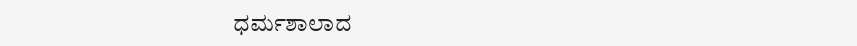ಧರ್ಮಶಾಲಾದ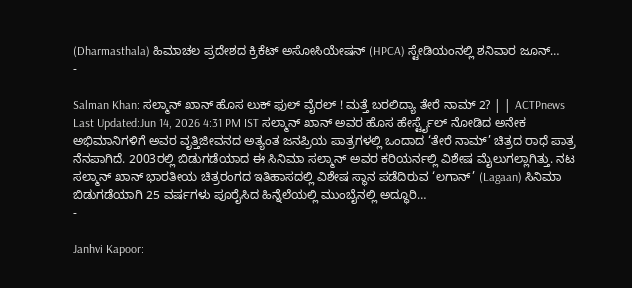(Dharmasthala) ಹಿಮಾಚಲ ಪ್ರದೇಶದ ಕ್ರಿಕೆಟ್ ಅಸೋಸಿಯೇಷನ್ (HPCA) ಸ್ಟೇಡಿಯಂನಲ್ಲಿ ಶನಿವಾರ ಜೂನ್…
-

Salman Khan: ಸಲ್ಮಾನ್ ಖಾನ್ ಹೊಸ ಲುಕ್ ಫುಲ್ ವೈರಲ್ ! ಮತ್ತೆ ಬರಲಿದ್ಯಾ ತೇರೆ ನಾಮ್ 2? | | ACTPnews
Last Updated:Jun 14, 2026 4:31 PM IST ಸಲ್ಮಾನ್ ಖಾನ್ ಅವರ ಹೊಸ ಹೇರ್ಸ್ಟೈಲ್ ನೋಡಿದ ಅನೇಕ ಅಭಿಮಾನಿಗಳಿಗೆ ಅವರ ವೃತ್ತಿಜೀವನದ ಅತ್ಯಂತ ಜನಪ್ರಿಯ ಪಾತ್ರಗಳಲ್ಲಿ ಒಂದಾದ ‘ತೇರೆ ನಾಮ್’ ಚಿತ್ರದ ರಾಧೆ ಪಾತ್ರ ನೆನಪಾಗಿದೆ. 2003ರಲ್ಲಿ ಬಿಡುಗಡೆಯಾದ ಈ ಸಿನಿಮಾ ಸಲ್ಮಾನ್ ಅವರ ಕರಿಯರ್ನಲ್ಲಿ ವಿಶೇಷ ಮೈಲುಗಲ್ಲಾಗಿತ್ತು. ನಟ ಸಲ್ಮಾನ್ ಖಾನ್ ಭಾರತೀಯ ಚಿತ್ರರಂಗದ ಇತಿಹಾಸದಲ್ಲಿ ವಿಶೇಷ ಸ್ಥಾನ ಪಡೆದಿರುವ ‘ಲಗಾನ್’ (Lagaan) ಸಿನಿಮಾ ಬಿಡುಗಡೆಯಾಗಿ 25 ವರ್ಷಗಳು ಪೂರೈಸಿದ ಹಿನ್ನೆಲೆಯಲ್ಲಿ ಮುಂಬೈನಲ್ಲಿ ಅದ್ಧೂರಿ…
-

Janhvi Kapoor: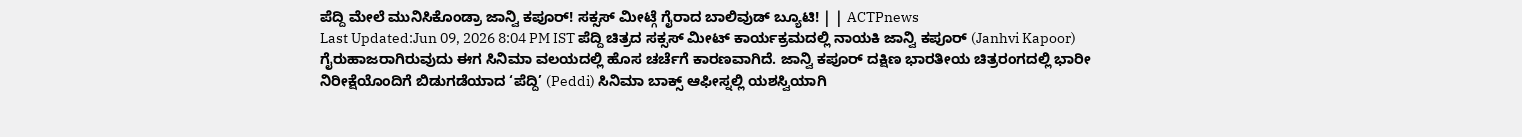ಪೆದ್ದಿ ಮೇಲೆ ಮುನಿಸಿಕೊಂಡ್ರಾ ಜಾನ್ವಿ ಕಪೂರ್! ಸಕ್ಸಸ್ ಮೀಟ್ಗೆ ಗೈರಾದ ಬಾಲಿವುಡ್ ಬ್ಯೂಟಿ! | | ACTPnews
Last Updated:Jun 09, 2026 8:04 PM IST ಪೆದ್ದಿ ಚಿತ್ರದ ಸಕ್ಸಸ್ ಮೀಟ್ ಕಾರ್ಯಕ್ರಮದಲ್ಲಿ ನಾಯಕಿ ಜಾನ್ವಿ ಕಪೂರ್ (Janhvi Kapoor) ಗೈರುಹಾಜರಾಗಿರುವುದು ಈಗ ಸಿನಿಮಾ ವಲಯದಲ್ಲಿ ಹೊಸ ಚರ್ಚೆಗೆ ಕಾರಣವಾಗಿದೆ. ಜಾನ್ವಿ ಕಪೂರ್ ದಕ್ಷಿಣ ಭಾರತೀಯ ಚಿತ್ರರಂಗದಲ್ಲಿ ಭಾರೀ ನಿರೀಕ್ಷೆಯೊಂದಿಗೆ ಬಿಡುಗಡೆಯಾದ ‘ಪೆದ್ದಿ’ (Peddi) ಸಿನಿಮಾ ಬಾಕ್ಸ್ ಆಫೀಸ್ನಲ್ಲಿ ಯಶಸ್ವಿಯಾಗಿ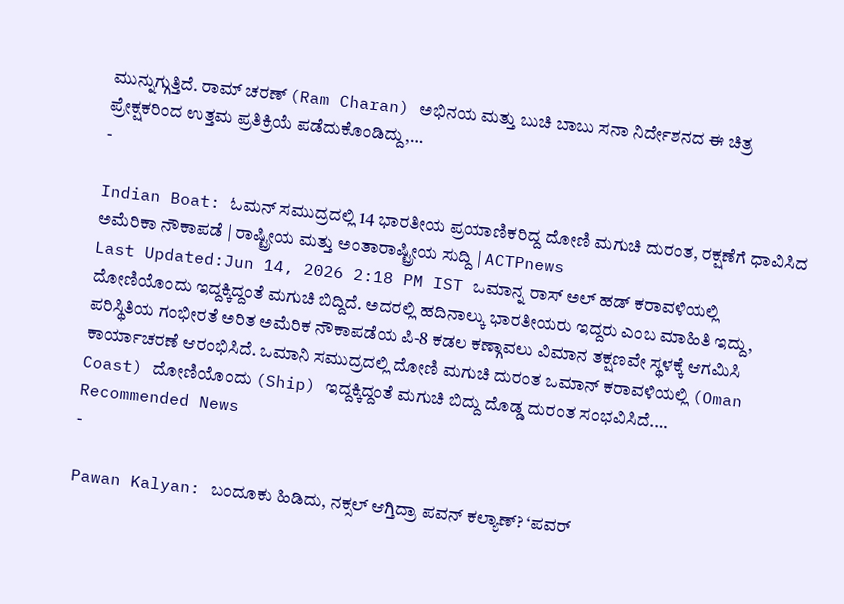ಮುನ್ನುಗ್ಗುತ್ತಿದೆ. ರಾಮ್ ಚರಣ್ (Ram Charan) ಅಭಿನಯ ಮತ್ತು ಬುಚಿ ಬಾಬು ಸನಾ ನಿರ್ದೇಶನದ ಈ ಚಿತ್ರ ಪ್ರೇಕ್ಷಕರಿಂದ ಉತ್ತಮ ಪ್ರತಿಕ್ರಿಯೆ ಪಡೆದುಕೊಂಡಿದ್ದು,…
-

Indian Boat: ಓಮನ್ ಸಮುದ್ರದಲ್ಲಿ 14 ಭಾರತೀಯ ಪ್ರಯಾಣಿಕರಿದ್ದ ದೋಣಿ ಮಗುಚಿ ದುರಂತ, ರಕ್ಷಣೆಗೆ ಧಾವಿಸಿದ ಅಮೆರಿಕಾ ನೌಕಾಪಡೆ | ರಾಷ್ಟ್ರೀಯ ಮತ್ತು ಅಂತಾರಾಷ್ಟ್ರೀಯ ಸುದ್ದಿ | ACTPnews
Last Updated:Jun 14, 2026 2:18 PM IST ಒಮಾನ್ನ ರಾಸ್ ಅಲ್ ಹಡ್ ಕರಾವಳಿಯಲ್ಲಿ ದೋಣಿಯೊಂದು ಇದ್ದಕ್ಕಿದ್ದಂತೆ ಮಗುಚಿ ಬಿದ್ದಿದೆ. ಅದರಲ್ಲಿ ಹದಿನಾಲ್ಕು ಭಾರತೀಯರು ಇದ್ದರು ಎಂಬ ಮಾಹಿತಿ ಇದ್ದು, ಪರಿಸ್ಥಿತಿಯ ಗಂಭೀರತೆ ಅರಿತ ಅಮೆರಿಕ ನೌಕಾಪಡೆಯ ಪಿ-8 ಕಡಲ ಕಣ್ಗಾವಲು ವಿಮಾನ ತಕ್ಷಣವೇ ಸ್ಥಳಕ್ಕೆ ಆಗಮಿಸಿ ಕಾರ್ಯಾಚರಣೆ ಆರಂಭಿಸಿದೆ. ಒಮಾನಿ ಸಮುದ್ರದಲ್ಲಿ ದೋಣಿ ಮಗುಚಿ ದುರಂತ ಒಮಾನ್ ಕರಾವಳಿಯಲ್ಲಿ (Oman Coast) ದೋಣಿಯೊಂದು (Ship) ಇದ್ದಕ್ಕಿದ್ದಂತೆ ಮಗುಚಿ ಬಿದ್ದು ದೊಡ್ಡ ದುರಂತ ಸಂಭವಿಸಿದೆ.…
Recommended News
-

Pawan Kalyan: ಬಂದೂಕು ಹಿಡಿದು, ನಕ್ಸಲ್ ಆಗ್ತಿದ್ರಾ ಪವನ್ ಕಲ್ಯಾಣ್? ‘ಪವರ್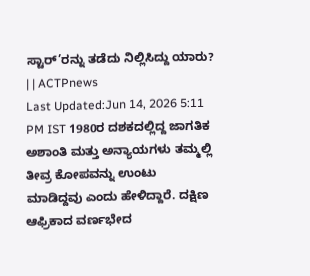ಸ್ಟಾರ್’ರನ್ನು ತಡೆದು ನಿಲ್ಲಿಸಿದ್ದು ಯಾರು? | | ACTPnews
Last Updated:Jun 14, 2026 5:11 PM IST 1980ರ ದಶಕದಲ್ಲಿದ್ದ ಜಾಗತಿಕ ಅಶಾಂತಿ ಮತ್ತು ಅನ್ಯಾಯಗಳು ತಮ್ಮಲ್ಲಿ ತೀವ್ರ ಕೋಪವನ್ನು ಉಂಟು ಮಾಡಿದ್ದವು ಎಂದು ಹೇಳಿದ್ದಾರೆ. ದಕ್ಷಿಣ ಆಫ್ರಿಕಾದ ವರ್ಣಭೇದ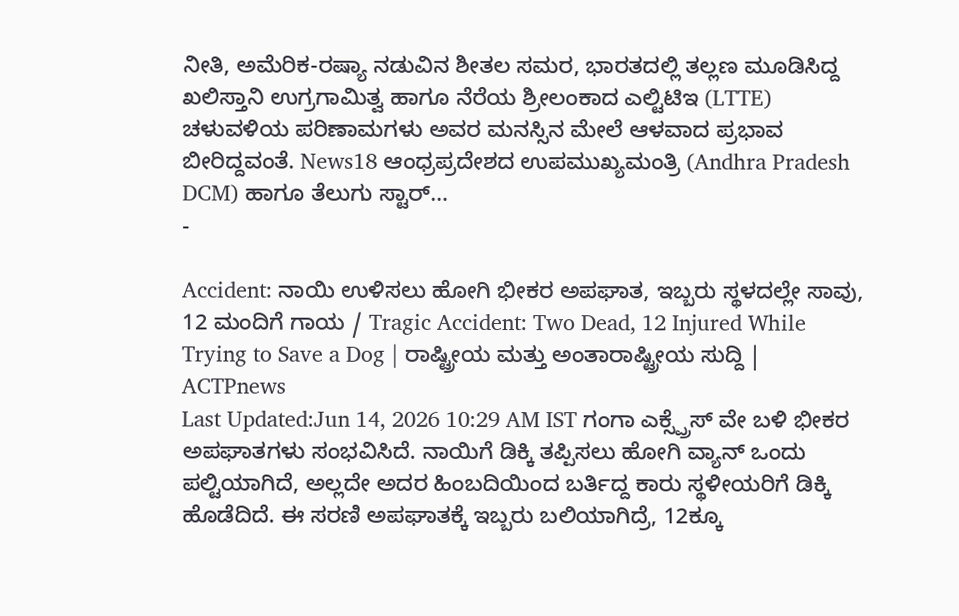ನೀತಿ, ಅಮೆರಿಕ-ರಷ್ಯಾ ನಡುವಿನ ಶೀತಲ ಸಮರ, ಭಾರತದಲ್ಲಿ ತಲ್ಲಣ ಮೂಡಿಸಿದ್ದ ಖಲಿಸ್ತಾನಿ ಉಗ್ರಗಾಮಿತ್ವ ಹಾಗೂ ನೆರೆಯ ಶ್ರೀಲಂಕಾದ ಎಲ್ಟಿಟಿಇ (LTTE) ಚಳುವಳಿಯ ಪರಿಣಾಮಗಳು ಅವರ ಮನಸ್ಸಿನ ಮೇಲೆ ಆಳವಾದ ಪ್ರಭಾವ ಬೀರಿದ್ದವಂತೆ. News18 ಆಂಧ್ರಪ್ರದೇಶದ ಉಪಮುಖ್ಯಮಂತ್ರಿ (Andhra Pradesh DCM) ಹಾಗೂ ತೆಲುಗು ಸ್ಟಾರ್…
-

Accident: ನಾಯಿ ಉಳಿಸಲು ಹೋಗಿ ಭೀಕರ ಅಪಘಾತ, ಇಬ್ಬರು ಸ್ಥಳದಲ್ಲೇ ಸಾವು, 12 ಮಂದಿಗೆ ಗಾಯ / Tragic Accident: Two Dead, 12 Injured While Trying to Save a Dog | ರಾಷ್ಟ್ರೀಯ ಮತ್ತು ಅಂತಾರಾಷ್ಟ್ರೀಯ ಸುದ್ದಿ | ACTPnews
Last Updated:Jun 14, 2026 10:29 AM IST ಗಂಗಾ ಎಕ್ಸ್ಪ್ರೆಸ್ ವೇ ಬಳಿ ಭೀಕರ ಅಪಘಾತಗಳು ಸಂಭವಿಸಿದೆ. ನಾಯಿಗೆ ಡಿಕ್ಕಿ ತಪ್ಪಿಸಲು ಹೋಗಿ ವ್ಯಾನ್ ಒಂದು ಪಲ್ಟಿಯಾಗಿದೆ, ಅಲ್ಲದೇ ಅದರ ಹಿಂಬದಿಯಿಂದ ಬರ್ತಿದ್ದ ಕಾರು ಸ್ಥಳೀಯರಿಗೆ ಡಿಕ್ಕಿ ಹೊಡೆದಿದೆ. ಈ ಸರಣಿ ಅಪಘಾತಕ್ಕೆ ಇಬ್ಬರು ಬಲಿಯಾಗಿದ್ರೆ, 12ಕ್ಕೂ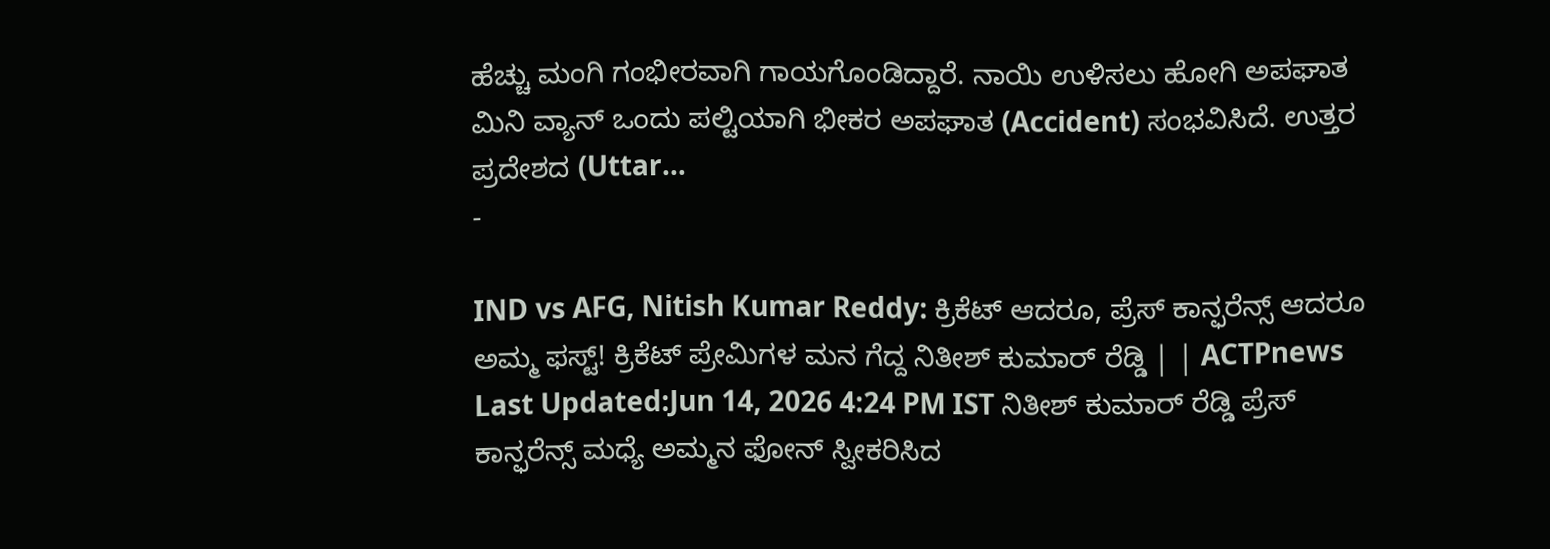ಹೆಚ್ಚು ಮಂಗಿ ಗಂಭೀರವಾಗಿ ಗಾಯಗೊಂಡಿದ್ದಾರೆ. ನಾಯಿ ಉಳಿಸಲು ಹೋಗಿ ಅಪಘಾತ ಮಿನಿ ವ್ಯಾನ್ ಒಂದು ಪಲ್ಟಿಯಾಗಿ ಭೀಕರ ಅಪಘಾತ (Accident) ಸಂಭವಿಸಿದೆ. ಉತ್ತರ ಪ್ರದೇಶದ (Uttar…
-

IND vs AFG, Nitish Kumar Reddy: ಕ್ರಿಕೆಟ್ ಆದರೂ, ಪ್ರೆಸ್ ಕಾನ್ಫರೆನ್ಸ್ ಆದರೂ ಅಮ್ಮ ಫಸ್ಟ್! ಕ್ರಿಕೆಟ್ ಪ್ರೇಮಿಗಳ ಮನ ಗೆದ್ದ ನಿತೀಶ್ ಕುಮಾರ್ ರೆಡ್ಡಿ | | ACTPnews
Last Updated:Jun 14, 2026 4:24 PM IST ನಿತೀಶ್ ಕುಮಾರ್ ರೆಡ್ಡಿ ಪ್ರೆಸ್ ಕಾನ್ಫರೆನ್ಸ್ ಮಧ್ಯೆ ಅಮ್ಮನ ಫೋನ್ ಸ್ವೀಕರಿಸಿದ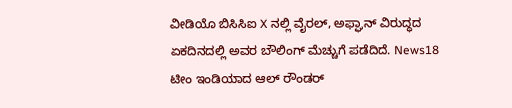ವೀಡಿಯೊ ಬಿಸಿಸಿಐ X ನಲ್ಲಿ ವೈರಲ್, ಅಫ್ಘಾನ್ ವಿರುದ್ಧದ ಏಕದಿನದಲ್ಲಿ ಅವರ ಬೌಲಿಂಗ್ ಮೆಚ್ಚುಗೆ ಪಡೆದಿದೆ. News18 ಟೀಂ ಇಂಡಿಯಾದ ಆಲ್ ರೌಂಡರ್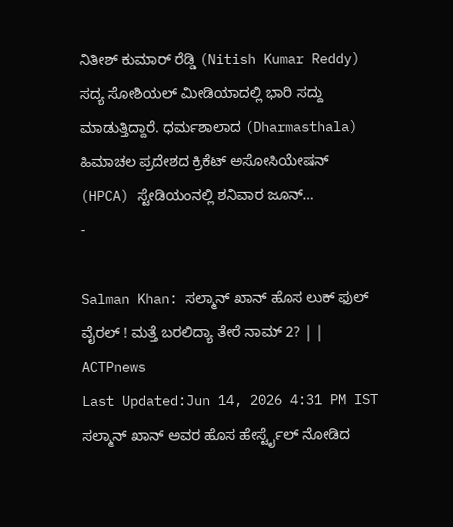ನಿತೀಶ್ ಕುಮಾರ್ ರೆಡ್ಡಿ (Nitish Kumar Reddy) ಸದ್ಯ ಸೋಶಿಯಲ್ ಮೀಡಿಯಾದಲ್ಲಿ ಭಾರಿ ಸದ್ದು ಮಾಡುತ್ತಿದ್ದಾರೆ. ಧರ್ಮಶಾಲಾದ (Dharmasthala) ಹಿಮಾಚಲ ಪ್ರದೇಶದ ಕ್ರಿಕೆಟ್ ಅಸೋಸಿಯೇಷನ್ (HPCA) ಸ್ಟೇಡಿಯಂನಲ್ಲಿ ಶನಿವಾರ ಜೂನ್…
-

Salman Khan: ಸಲ್ಮಾನ್ ಖಾನ್ ಹೊಸ ಲುಕ್ ಫುಲ್ ವೈರಲ್ ! ಮತ್ತೆ ಬರಲಿದ್ಯಾ ತೇರೆ ನಾಮ್ 2? | | ACTPnews
Last Updated:Jun 14, 2026 4:31 PM IST ಸಲ್ಮಾನ್ ಖಾನ್ ಅವರ ಹೊಸ ಹೇರ್ಸ್ಟೈಲ್ ನೋಡಿದ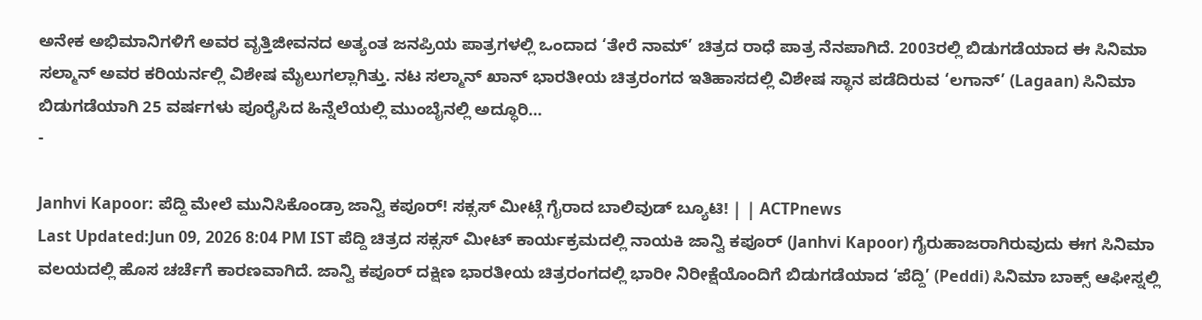ಅನೇಕ ಅಭಿಮಾನಿಗಳಿಗೆ ಅವರ ವೃತ್ತಿಜೀವನದ ಅತ್ಯಂತ ಜನಪ್ರಿಯ ಪಾತ್ರಗಳಲ್ಲಿ ಒಂದಾದ ‘ತೇರೆ ನಾಮ್’ ಚಿತ್ರದ ರಾಧೆ ಪಾತ್ರ ನೆನಪಾಗಿದೆ. 2003ರಲ್ಲಿ ಬಿಡುಗಡೆಯಾದ ಈ ಸಿನಿಮಾ ಸಲ್ಮಾನ್ ಅವರ ಕರಿಯರ್ನಲ್ಲಿ ವಿಶೇಷ ಮೈಲುಗಲ್ಲಾಗಿತ್ತು. ನಟ ಸಲ್ಮಾನ್ ಖಾನ್ ಭಾರತೀಯ ಚಿತ್ರರಂಗದ ಇತಿಹಾಸದಲ್ಲಿ ವಿಶೇಷ ಸ್ಥಾನ ಪಡೆದಿರುವ ‘ಲಗಾನ್’ (Lagaan) ಸಿನಿಮಾ ಬಿಡುಗಡೆಯಾಗಿ 25 ವರ್ಷಗಳು ಪೂರೈಸಿದ ಹಿನ್ನೆಲೆಯಲ್ಲಿ ಮುಂಬೈನಲ್ಲಿ ಅದ್ಧೂರಿ…
-

Janhvi Kapoor: ಪೆದ್ದಿ ಮೇಲೆ ಮುನಿಸಿಕೊಂಡ್ರಾ ಜಾನ್ವಿ ಕಪೂರ್! ಸಕ್ಸಸ್ ಮೀಟ್ಗೆ ಗೈರಾದ ಬಾಲಿವುಡ್ ಬ್ಯೂಟಿ! | | ACTPnews
Last Updated:Jun 09, 2026 8:04 PM IST ಪೆದ್ದಿ ಚಿತ್ರದ ಸಕ್ಸಸ್ ಮೀಟ್ ಕಾರ್ಯಕ್ರಮದಲ್ಲಿ ನಾಯಕಿ ಜಾನ್ವಿ ಕಪೂರ್ (Janhvi Kapoor) ಗೈರುಹಾಜರಾಗಿರುವುದು ಈಗ ಸಿನಿಮಾ ವಲಯದಲ್ಲಿ ಹೊಸ ಚರ್ಚೆಗೆ ಕಾರಣವಾಗಿದೆ. ಜಾನ್ವಿ ಕಪೂರ್ ದಕ್ಷಿಣ ಭಾರತೀಯ ಚಿತ್ರರಂಗದಲ್ಲಿ ಭಾರೀ ನಿರೀಕ್ಷೆಯೊಂದಿಗೆ ಬಿಡುಗಡೆಯಾದ ‘ಪೆದ್ದಿ’ (Peddi) ಸಿನಿಮಾ ಬಾಕ್ಸ್ ಆಫೀಸ್ನಲ್ಲಿ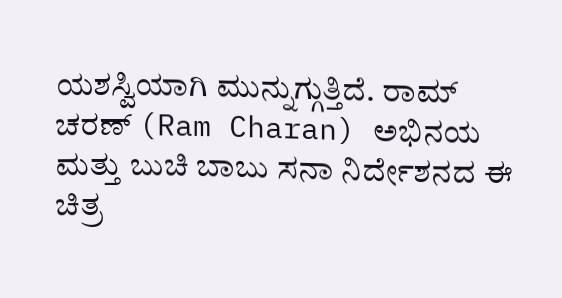ಯಶಸ್ವಿಯಾಗಿ ಮುನ್ನುಗ್ಗುತ್ತಿದೆ. ರಾಮ್ ಚರಣ್ (Ram Charan) ಅಭಿನಯ ಮತ್ತು ಬುಚಿ ಬಾಬು ಸನಾ ನಿರ್ದೇಶನದ ಈ ಚಿತ್ರ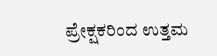ಪ್ರೇಕ್ಷಕರಿಂದ ಉತ್ತಮ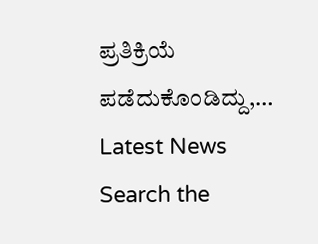ಪ್ರತಿಕ್ರಿಯೆ ಪಡೆದುಕೊಂಡಿದ್ದು,…
Latest News
Search the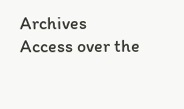Archives
Access over the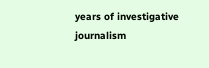years of investigative journalism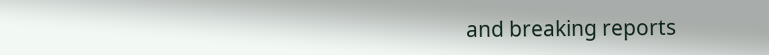and breaking reports